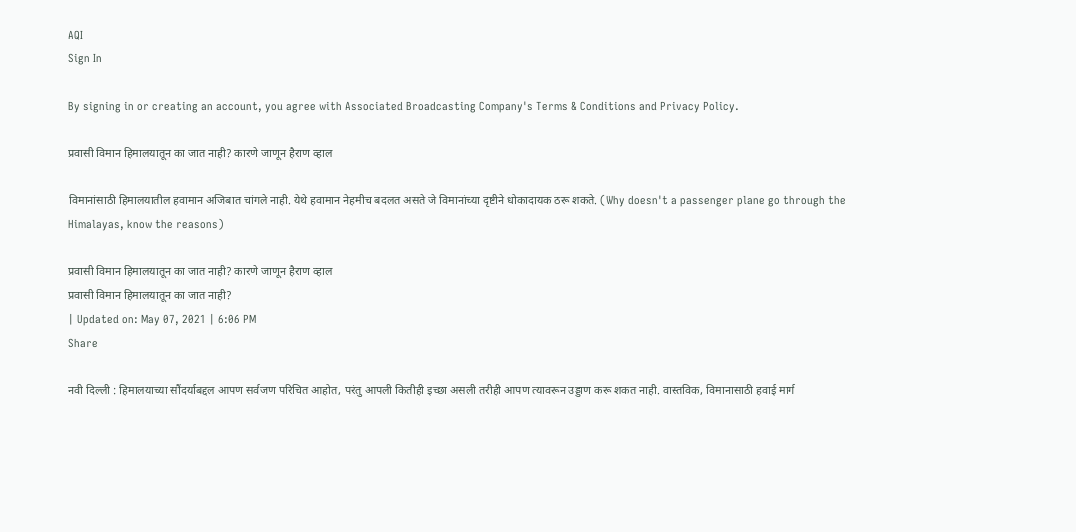AQI
Sign In

By signing in or creating an account, you agree with Associated Broadcasting Company's Terms & Conditions and Privacy Policy.

प्रवासी विमान हिमालयातून का जात नाही? कारणे जाणून हैराण व्हाल

विमानांसाठी हिमालयातील हवामान अजिबात चांगले नाही. येथे हवामान नेहमीच बदलत असते जे विमानांच्या दृष्टीने धोकादायक ठरू शकते. (Why doesn't a passenger plane go through the Himalayas, know the reasons)

प्रवासी विमान हिमालयातून का जात नाही? कारणे जाणून हैराण व्हाल
प्रवासी विमान हिमालयातून का जात नाही?
| Updated on: May 07, 2021 | 6:06 PM
Share

नवी दिल्ली : हिमालयाच्या सौंदर्याबद्दल आपण सर्वजण परिचित आहोत, परंतु आपली कितीही इच्छा असली तरीही आपण त्यावरून उड्डाण करू शकत नाही. वास्तविक, विमानासाठी हवाई मार्ग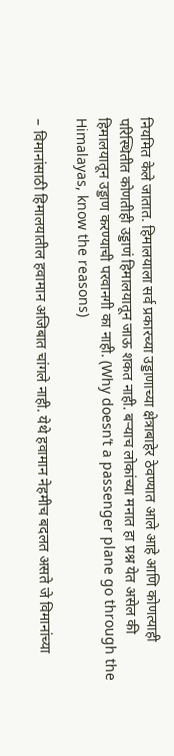नियमित केले जातात. हिमालयाला सर्व प्रकारच्या उड्डाणाच्या क्षेत्राबाहेर ठेवण्यात आले आहे आणि कोणत्याही परिस्थितीत कोणतीही उड्डाणं हिमालयातून जाऊ शकत नाही. बर्‍याच लोकांच्या मनात हा प्रश्न येत असेल की हिमालयातून उड्डाण करण्याची परवानगी का नाही. (Why doesn’t a passenger plane go through the Himalayas, know the reasons)

– विमानांसाठी हिमालयातील हवामान अजिबात चांगले नाही. येथे हवामान नेहमीच बदलत असते जे विमानांच्या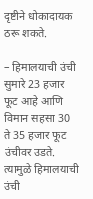दृष्टीने धोकादायक ठरू शकते.

– हिमालयाची उंची सुमारे 23 हजार फूट आहे आणि विमान सहसा 30 ते 35 हजार फूट उंचीवर उडते. त्यामुळे हिमालयाची उंची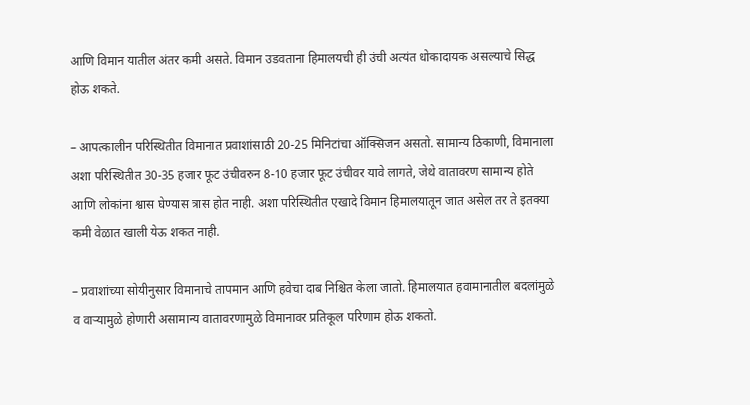आणि विमान यातील अंतर कमी असते. विमान उडवताना हिमालयची ही उंची अत्यंत धोकादायक असल्याचे सिद्ध होऊ शकते.

– आपत्कालीन परिस्थितीत विमानात प्रवाशांसाठी 20-25 मिनिटांचा ऑक्सिजन असतो. सामान्य ठिकाणी, विमानाला अशा परिस्थितीत 30-35 हजार फूट उंचीवरुन 8-10 हजार फूट उंचीवर यावे लागते, जेथे वातावरण सामान्य होते आणि लोकांना श्वास घेण्यास त्रास होत नाही. अशा परिस्थितीत एखादे विमान हिमालयातून जात असेल तर ते इतक्या कमी वेळात खाली येऊ शकत नाही.

– प्रवाशांच्या सोयीनुसार विमानाचे तापमान आणि हवेचा दाब निश्चित केला जातो. हिमालयात हवामानातील बदलांमुळे व वाऱ्यामुळे होणारी असामान्य वातावरणामुळे विमानावर प्रतिकूल परिणाम होऊ शकतो.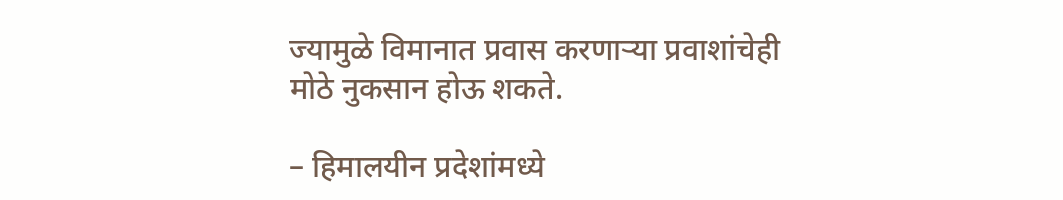ज्यामुळे विमानात प्रवास करणाऱ्या प्रवाशांचेही मोठे नुकसान होऊ शकते.

– हिमालयीन प्रदेशांमध्ये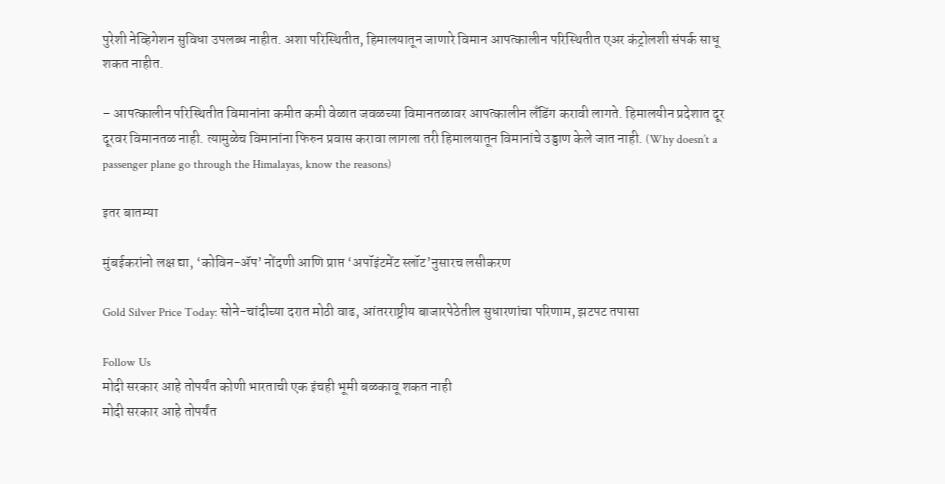पुरेशी नेव्हिगेशन सुविधा उपलब्ध नाहीत. अशा परिस्थितीत, हिमालयातून जाणारे विमान आपत्कालीन परिस्थितीत एअर कंट्रोलशी संपर्क साधू शकत नाहीत.

– आपत्कालीन परिस्थितीत विमानांना कमीत कमी वेळात जवळच्या विमानतळावर आपत्कालीन लँडिंग करावी लागते. हिमालयीन प्रदेशात दूर दूरवर विमानतळ नाही. त्यामुळेच विमानांना फिरुन प्रवास करावा लागला तरी हिमालयातून विमानांचे उड्डाण केले जात नाही. (Why doesn’t a passenger plane go through the Himalayas, know the reasons)

इतर बातम्या

मुंबईकरांनो लक्ष द्या, ‘कोविन-ॲप’ नोंदणी आणि प्राप्त ‘अपॉइंटमेंट स्लॉट’नुसारच लसीकरण

Gold Silver Price Today: सोने-चांदीच्या दरात मोठी वाढ, आंतरराष्ट्रीय बाजारपेठेतील सुधारणांचा परिणाम, झटपट तपासा

Follow Us
मोदी सरकार आहे तोपर्यंत कोणी भारताची एक इंचही भूमी बळकावू शकत नाही
मोदी सरकार आहे तोपर्यंत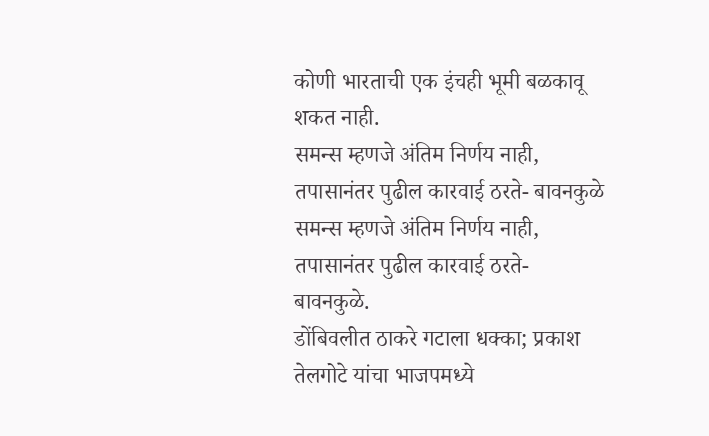कोणी भारताची एक इंचही भूमी बळकावू शकत नाही.
समन्स म्हणजे अंतिम निर्णय नाही, तपासानंतर पुढील कारवाई ठरते- बावनकुळे
समन्स म्हणजे अंतिम निर्णय नाही, तपासानंतर पुढील कारवाई ठरते- बावनकुळे.
डोंबिवलीत ठाकरे गटाला धक्का; प्रकाश तेलगोटे यांचा भाजपमध्ये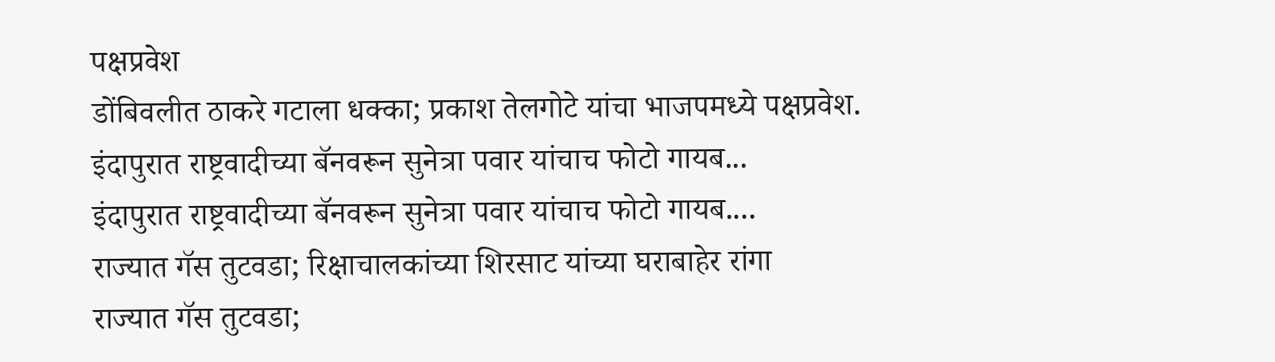पक्षप्रवेश
डोंबिवलीत ठाकरे गटाला धक्का; प्रकाश तेलगोटे यांचा भाजपमध्ये पक्षप्रवेश.
इंदापुरात राष्ट्रवादीच्या बॅनवरून सुनेत्रा पवार यांचाच फोटो गायब...
इंदापुरात राष्ट्रवादीच्या बॅनवरून सुनेत्रा पवार यांचाच फोटो गायब....
राज्यात गॅस तुटवडा; रिक्षाचालकांच्या शिरसाट यांच्या घराबाहेर रांगा
राज्यात गॅस तुटवडा;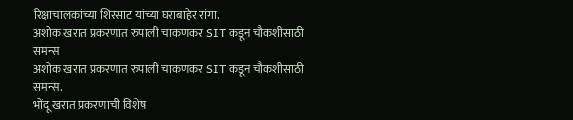रिक्षाचालकांच्या शिरसाट यांच्या घराबाहेर रांगा.
अशोक खरात प्रकरणात रुपाली चाकणकर SIT कडून चौकशीसाठी समन्स
अशोक खरात प्रकरणात रुपाली चाकणकर SIT कडून चौकशीसाठी समन्स.
भोंदू खरात प्रकरणाची विशेष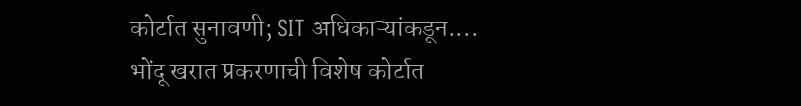कोर्टात सुनावणी; SIT अधिकाऱ्यांकडून....
भोंदू खरात प्रकरणाची विशेष कोर्टात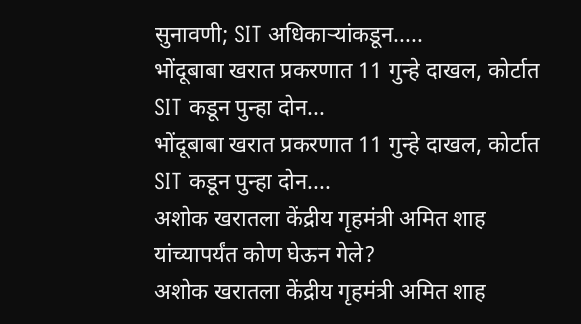सुनावणी; SIT अधिकाऱ्यांकडून.....
भोंदूबाबा खरात प्रकरणात 11 गुन्हे दाखल, कोर्टात SIT कडून पुन्हा दोन...
भोंदूबाबा खरात प्रकरणात 11 गुन्हे दाखल, कोर्टात SIT कडून पुन्हा दोन....
अशोक खरातला केंद्रीय गृहमंत्री अमित शाह यांच्यापर्यंत कोण घेऊन गेले?
अशोक खरातला केंद्रीय गृहमंत्री अमित शाह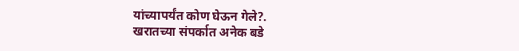यांच्यापर्यंत कोण घेऊन गेले?.
खरातच्या संपर्कात अनेक बडे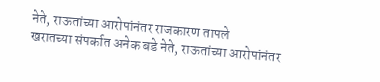नेते, राऊतांच्या आरोपांनंतर राजकारण तापले
खरातच्या संपर्कात अनेक बडे नेते, राऊतांच्या आरोपांनंतर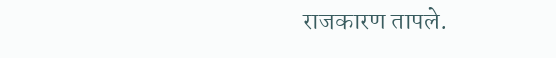राजकारण तापले.